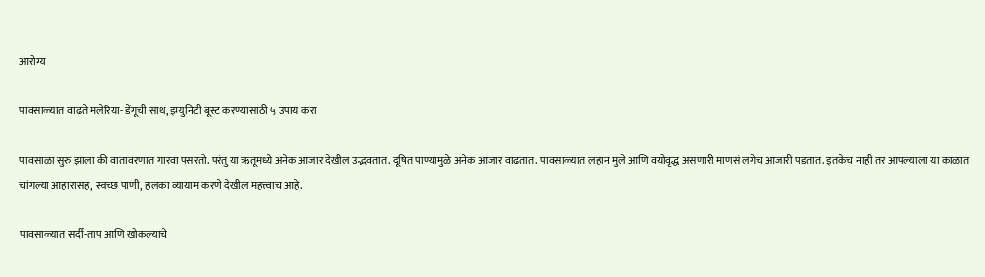आरोग्य

पावसाळ्यात वाढते मलेरिया- डेंगूची साथ, इम्युनिटी बूस्ट करण्यासाठी ५ उपाय करा

पावसाळा सुरु झाला की वातावरणात गारवा पसरतो. परंतु या ऋतूमध्ये अनेक आजार देखील उद्भवतात. दूषित पाण्यामुळे अनेक आजार वाढतात. पावसाळ्यात लहान मुले आणि वयोवृद्ध असणारी माणसं लगेच आजारी पडतात. इतकेच नाही तर आपल्याला या काळात चांगल्या आहारासह, स्वच्छ पाणी, हलका व्यायाम करणे देखील महत्त्वाच आहे.

पावसाळ्यात सर्दी-ताप आणि खोकल्याचे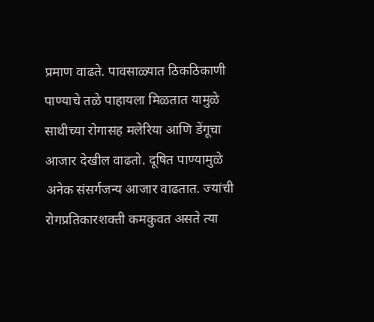प्रमाण वाढते. पावसाळ्यात ठिकठिकाणी पाण्याचे तळे पाहायला मिळतात यामुळे साथीच्या रोगासह मलेरिया आणि डेंगूचा आजार देखील वाढतो. दूषित पाण्यामुळे अनेक संसर्गजन्य आजार वाढतात. ज्यांची रोगप्रतिकारशक्ती कमकुवत असते त्या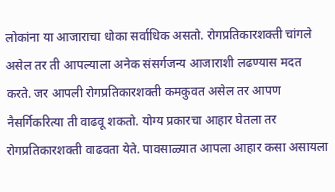लोकांना या आजाराचा धोका सर्वाधिक असतो. रोगप्रतिकारशक्ती चांगले असेल तर ती आपल्याला अनेक संसर्गजन्य आजाराशी लढण्यास मदत करते. जर आपली रोगप्रतिकारशक्ती कमकुवत असेल तर आपण नैसर्गिकरित्या ती वाढवू शकतो. योग्य प्रकारचा आहार घेतला तर रोगप्रतिकारशक्ती वाढवता येते. पावसाळ्यात आपला आहार कसा असायला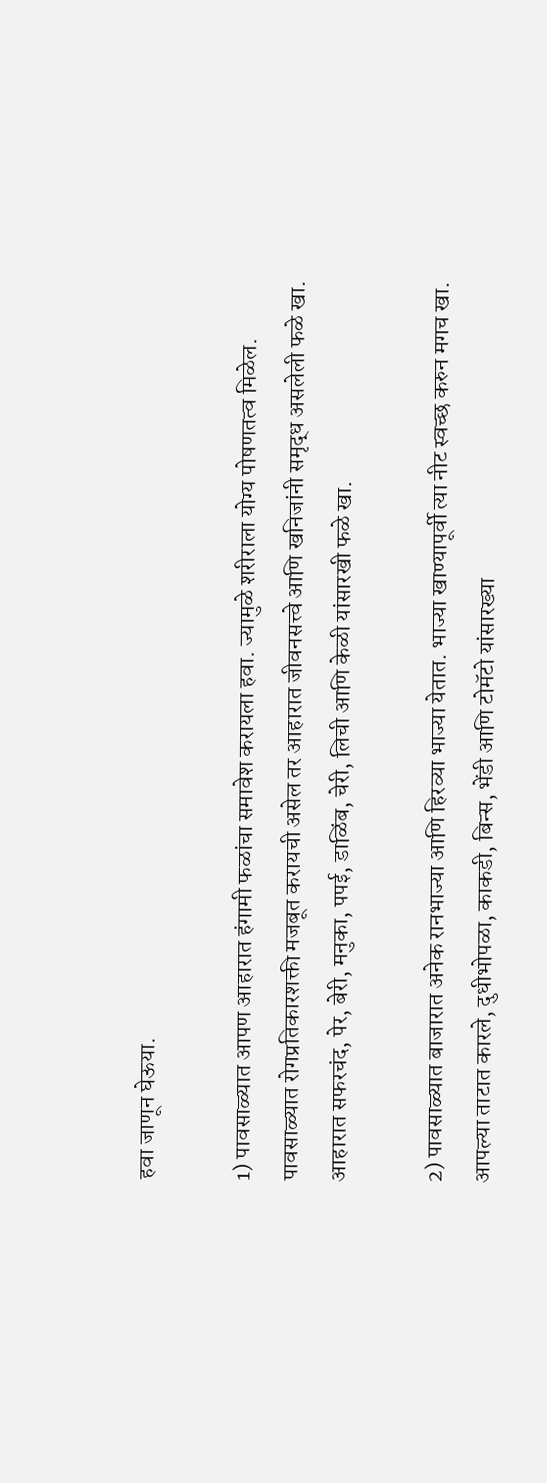हवा जाणून घेऊया.

1) पावसाळ्यात आपण आहारात हंगामी फळांचा समावेश करायला हवा. ज्यामुळे शरीराला योग्य पोषणतत्व मिळेल. पावसाळ्यात रोगप्रतिकारशक्ती मजबूत करायची असेल तर आहारात जीवनसत्त्वे आणि खनिजांनी समृद्ध असलेली फळे खा. आहारात सफरचंद, पेर, बेरी, मनुका, पपई, डाळिंब, चेरी, लिची आणि केळी यांसारखी फळे खा.

2) पावसाळ्यात बाजारात अनेक रानभाज्या आणि हिरव्या भाज्या येतात. भाज्या खाण्यापूर्वी त्या नीट स्वच्छ करुन मगच खा. आपल्या ताटात कारले, दुधीभोपळा, काकडी, बिन्स, भेंडी आणि टोमॅटो यांसारख्या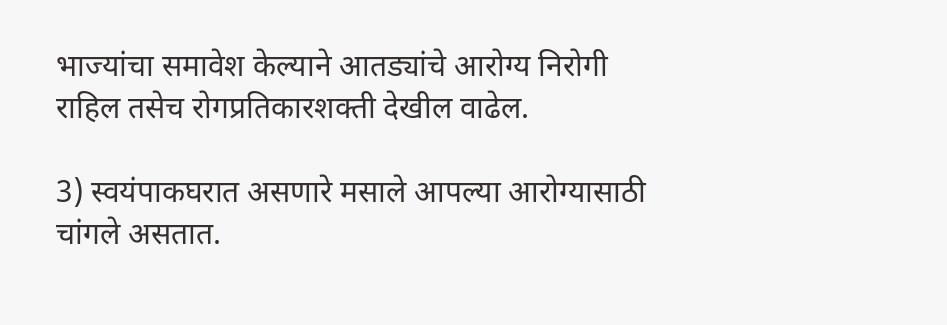भाज्यांचा समावेश केल्याने आतड्यांचे आरोग्य निरोगी राहिल तसेच रोगप्रतिकारशक्ती देखील वाढेल.

3) स्वयंपाकघरात असणारे मसाले आपल्या आरोग्यासाठी चांगले असतात.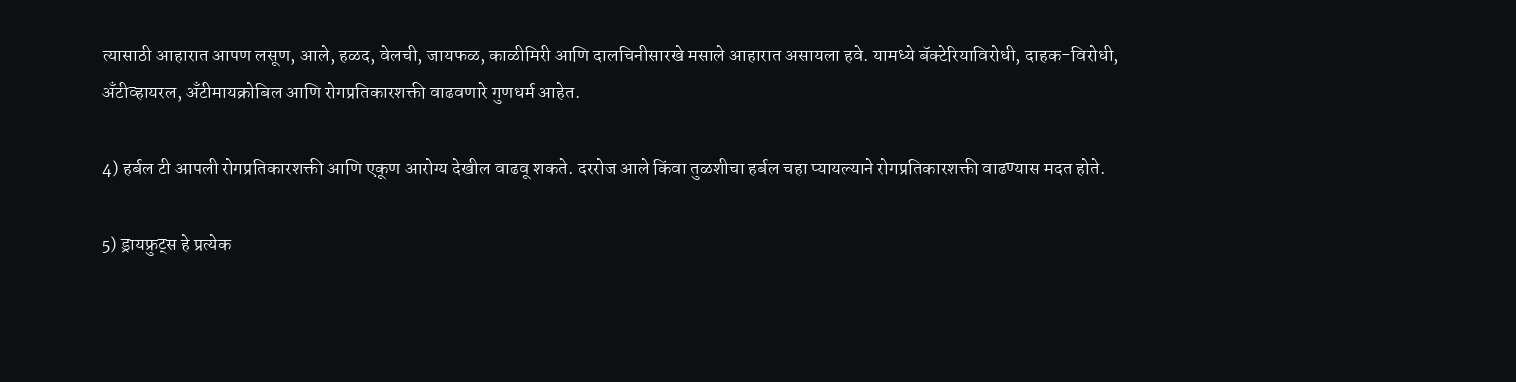त्यासाठी आहारात आपण लसूण, आले, हळद, वेलची, जायफळ, काळीमिरी आणि दालचिनीसारखे मसाले आहारात असायला हवे. यामध्ये बॅक्टेरियाविरोधी, दाहक-विरोधी, अँटीव्हायरल, अँटीमायक्रोबिल आणि रोगप्रतिकारशक्ती वाढवणारे गुणधर्म आहेत.

4) हर्बल टी आपली रोगप्रतिकारशक्ती आणि एकूण आरोग्य देखील वाढवू शकते. दररोज आले किंवा तुळशीचा हर्बल चहा प्यायल्याने रोगप्रतिकारशक्ती वाढण्यास मदत होते.

5) ड्रायफ्रुट्स हे प्रत्येक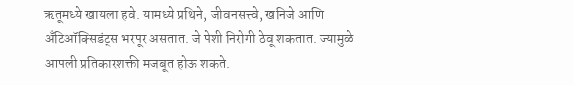ऋतूमध्ये खायला हवे. यामध्ये प्रथिने, जीवनसत्त्वे, खनिजे आणि अँटिऑक्सिडंट्स भरपूर असतात. जे पेशी निरोगी ठेवू शकतात. ज्यामुळे आपली प्रतिकारशक्ती मजबूत होऊ शकते.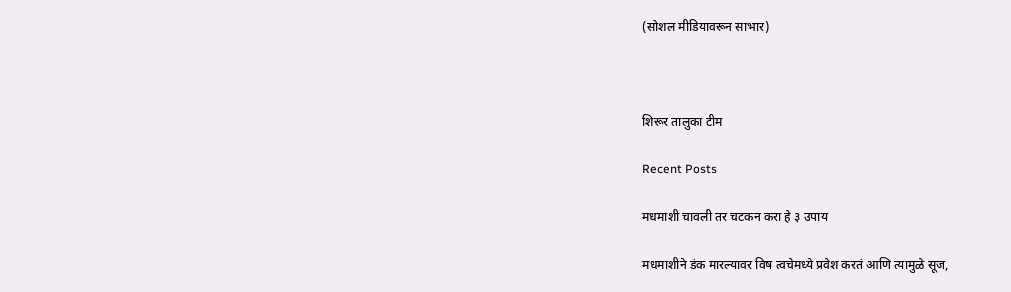(सोशल मीडियावरून साभार)



शिरूर तालुका टीम

Recent Posts

मधमाशी चावली तर चटकन करा हे ३ उपाय

मधमाशीने डंक मारल्यावर विष त्वचेमध्ये प्रवेश करतं आणि त्यामुळे सूज,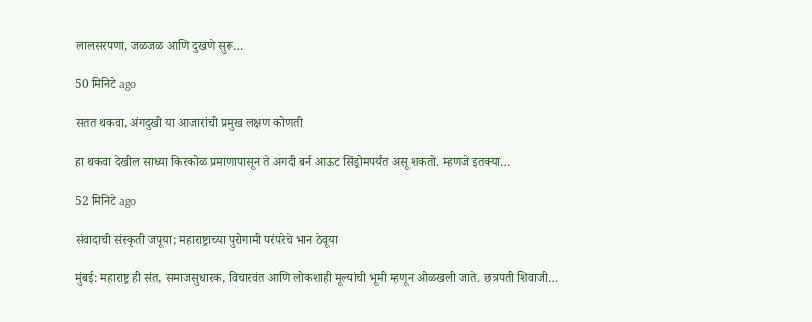लालसरपणा, जळजळ आणि दुखणे सुरू…

50 मिनिटे ago

सतत थकवा, अंगदुखी या आजारांची प्रमुख लक्षण कोणती

हा थकवा देखील साध्या किरकोळ प्रमाणापासून ते अगदी बर्न आऊट सिंड्रोमपर्यंत असू शकतो. म्हणजे इतक्या…

52 मिनिटे ago

संवादाची संस्कृती जपूया; महाराष्ट्राच्या पुरोगामी परंपरेचे भान ठेवूया

मुंबई: महाराष्ट्र ही संत, समाजसुधारक, विचारवंत आणि लोकशाही मूल्यांची भूमी म्हणून ओळखली जाते. छत्रपती शिवाजी…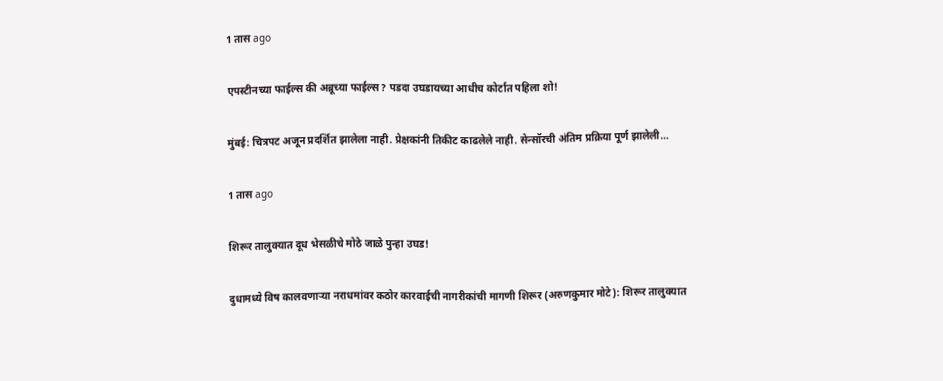1 तास ago

एपस्टीनच्या फाईल्स की अब्रूच्या फाईल्स? पडदा उघडायच्या आधीच कोर्टात पहिला शो!

मुंबई: चित्रपट अजून प्रदर्शित झालेला नाही. प्रेक्षकांनी तिकीट काढलेले नाही. सेन्सॉरची अंतिम प्रक्रिया पूर्ण झालेली…

1 तास ago

शिरूर तालुक्यात दूध भेसळीचे मोठे जाळे पुन्हा उघड!

दुधामध्ये विष कालवणाऱ्या नराधमांवर कठोर कारवाईची नागरीकांची मागणी शिरूर (अरुणकुमार मोटे): शिरूर तालुक्यात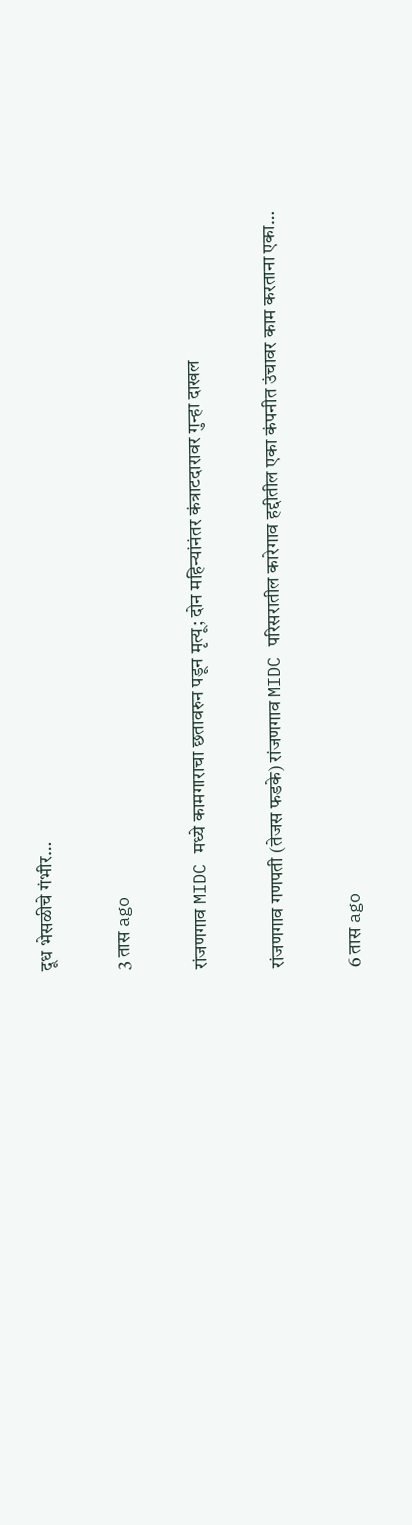दूध भेसळीचे गंभीर…

3 तास ago

रांजणगाव MIDC मध्ये कामगाराचा छतावरुन पडून मृत्यू; दोन महिन्यांनंतर कंत्राटदारावर गुन्हा दाखल

रांजणगाव गणपती (तेजस फडके) रांजणगाव MIDC परिसरातील कारेगाव हद्दीतील एका कंपनीत उंचावर काम करताना एका…

6 तास ago